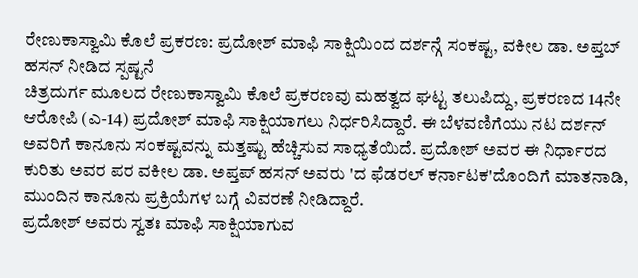ರೇಣುಕಾಸ್ವಾಮಿ ಕೊಲೆ ಪ್ರಕರಣ: ಪ್ರದೋಶ್ ಮಾಫಿ ಸಾಕ್ಷಿಯಿಂದ ದರ್ಶನ್ಗೆ ಸಂಕಷ್ಟ, ವಕೀಲ ಡಾ. ಅಪ್ತಬ್ ಹಸನ್ ನೀಡಿದ ಸ್ಪಷ್ಟನೆ
ಚಿತ್ರದುರ್ಗ ಮೂಲದ ರೇಣುಕಾಸ್ವಾಮಿ ಕೊಲೆ ಪ್ರಕರಣವು ಮಹತ್ವದ ಘಟ್ಟ ತಲುಪಿದ್ದು, ಪ್ರಕರಣದ 14ನೇ ಆರೋಪಿ (ಎ-14) ಪ್ರದೋಶ್ ಮಾಫಿ ಸಾಕ್ಷಿಯಾಗಲು ನಿರ್ಧರಿಸಿದ್ದಾರೆ. ಈ ಬೆಳವಣಿಗೆಯು ನಟ ದರ್ಶನ್ ಅವರಿಗೆ ಕಾನೂನು ಸಂಕಷ್ಟವನ್ನು ಮತ್ತಷ್ಟು ಹೆಚ್ಚಿಸುವ ಸಾಧ್ಯತೆಯಿದೆ. ಪ್ರದೋಶ್ ಅವರ ಈ ನಿರ್ಧಾರದ ಕುರಿತು ಅವರ ಪರ ವಕೀಲ ಡಾ. ಅಪ್ತಪ್ ಹಸನ್ ಅವರು 'ದ ಫೆಡರಲ್ ಕರ್ನಾಟಕ'ದೊಂದಿಗೆ ಮಾತನಾಡಿ, ಮುಂದಿನ ಕಾನೂನು ಪ್ರಕ್ರಿಯೆಗಳ ಬಗ್ಗೆ ವಿವರಣೆ ನೀಡಿದ್ದಾರೆ.
ಪ್ರದೋಶ್ ಅವರು ಸ್ವತಃ ಮಾಫಿ ಸಾಕ್ಷಿಯಾಗುವ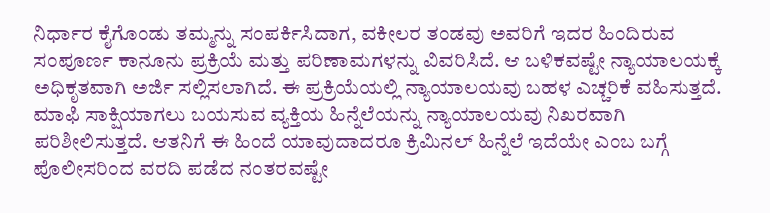ನಿರ್ಧಾರ ಕೈಗೊಂಡು ತಮ್ಮನ್ನು ಸಂಪರ್ಕಿಸಿದಾಗ, ವಕೀಲರ ತಂಡವು ಅವರಿಗೆ ಇದರ ಹಿಂದಿರುವ ಸಂಪೂರ್ಣ ಕಾನೂನು ಪ್ರಕ್ರಿಯೆ ಮತ್ತು ಪರಿಣಾಮಗಳನ್ನು ವಿವರಿಸಿದೆ. ಆ ಬಳಿಕವಷ್ಟೇ ನ್ಯಾಯಾಲಯಕ್ಕೆ ಅಧಿಕೃತವಾಗಿ ಅರ್ಜಿ ಸಲ್ಲಿಸಲಾಗಿದೆ. ಈ ಪ್ರಕ್ರಿಯೆಯಲ್ಲಿ ನ್ಯಾಯಾಲಯವು ಬಹಳ ಎಚ್ಚರಿಕೆ ವಹಿಸುತ್ತದೆ. ಮಾಫಿ ಸಾಕ್ಷಿಯಾಗಲು ಬಯಸುವ ವ್ಯಕ್ತಿಯ ಹಿನ್ನೆಲೆಯನ್ನು ನ್ಯಾಯಾಲಯವು ನಿಖರವಾಗಿ ಪರಿಶೀಲಿಸುತ್ತದೆ. ಆತನಿಗೆ ಈ ಹಿಂದೆ ಯಾವುದಾದರೂ ಕ್ರಿಮಿನಲ್ ಹಿನ್ನೆಲೆ ಇದೆಯೇ ಎಂಬ ಬಗ್ಗೆ ಪೊಲೀಸರಿಂದ ವರದಿ ಪಡೆದ ನಂತರವಷ್ಟೇ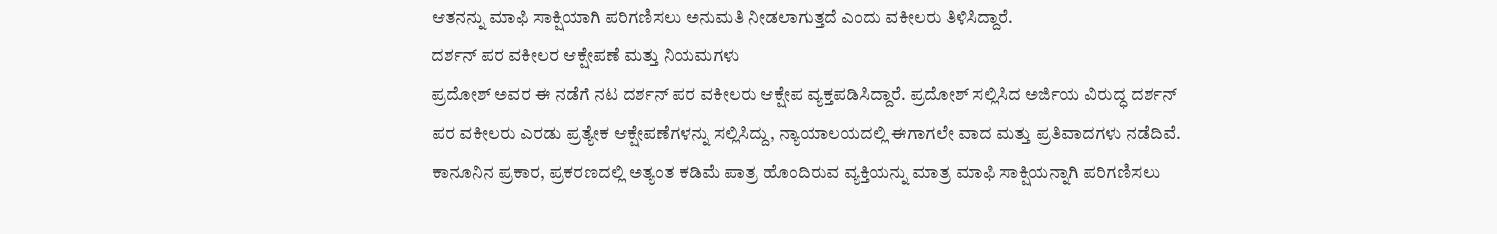ಆತನನ್ನು ಮಾಫಿ ಸಾಕ್ಷಿಯಾಗಿ ಪರಿಗಣಿಸಲು ಅನುಮತಿ ನೀಡಲಾಗುತ್ತದೆ ಎಂದು ವಕೀಲರು ತಿಳಿಸಿದ್ದಾರೆ.
ದರ್ಶನ್ ಪರ ವಕೀಲರ ಆಕ್ಷೇಪಣೆ ಮತ್ತು ನಿಯಮಗಳು
ಪ್ರದೋಶ್ ಅವರ ಈ ನಡೆಗೆ ನಟ ದರ್ಶನ್ ಪರ ವಕೀಲರು ಆಕ್ಷೇಪ ವ್ಯಕ್ತಪಡಿಸಿದ್ದಾರೆ. ಪ್ರದೋಶ್ ಸಲ್ಲಿಸಿದ ಅರ್ಜಿಯ ವಿರುದ್ಧ ದರ್ಶನ್ ಪರ ವಕೀಲರು ಎರಡು ಪ್ರತ್ಯೇಕ ಆಕ್ಷೇಪಣೆಗಳನ್ನು ಸಲ್ಲಿಸಿದ್ದು, ನ್ಯಾಯಾಲಯದಲ್ಲಿ ಈಗಾಗಲೇ ವಾದ ಮತ್ತು ಪ್ರತಿವಾದಗಳು ನಡೆದಿವೆ. ಕಾನೂನಿನ ಪ್ರಕಾರ, ಪ್ರಕರಣದಲ್ಲಿ ಅತ್ಯಂತ ಕಡಿಮೆ ಪಾತ್ರ ಹೊಂದಿರುವ ವ್ಯಕ್ತಿಯನ್ನು ಮಾತ್ರ ಮಾಫಿ ಸಾಕ್ಷಿಯನ್ನಾಗಿ ಪರಿಗಣಿಸಲು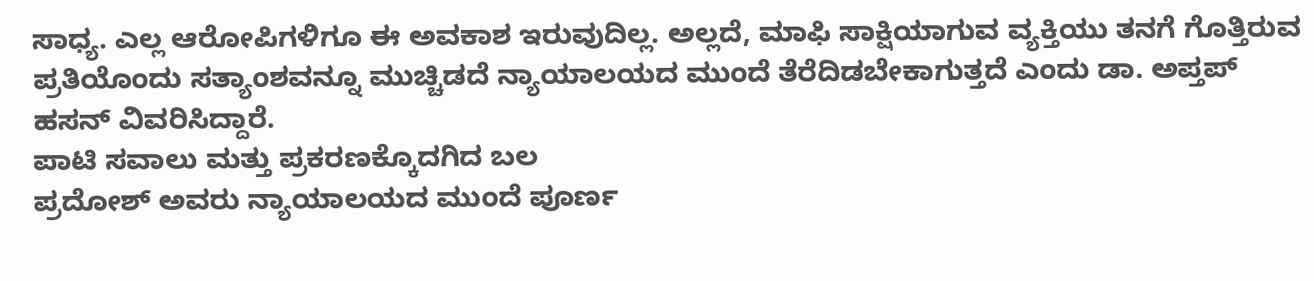ಸಾಧ್ಯ. ಎಲ್ಲ ಆರೋಪಿಗಳಿಗೂ ಈ ಅವಕಾಶ ಇರುವುದಿಲ್ಲ. ಅಲ್ಲದೆ, ಮಾಫಿ ಸಾಕ್ಷಿಯಾಗುವ ವ್ಯಕ್ತಿಯು ತನಗೆ ಗೊತ್ತಿರುವ ಪ್ರತಿಯೊಂದು ಸತ್ಯಾಂಶವನ್ನೂ ಮುಚ್ಚಿಡದೆ ನ್ಯಾಯಾಲಯದ ಮುಂದೆ ತೆರೆದಿಡಬೇಕಾಗುತ್ತದೆ ಎಂದು ಡಾ. ಅಪ್ತಪ್ ಹಸನ್ ವಿವರಿಸಿದ್ದಾರೆ.
ಪಾಟಿ ಸವಾಲು ಮತ್ತು ಪ್ರಕರಣಕ್ಕೊದಗಿದ ಬಲ
ಪ್ರದೋಶ್ ಅವರು ನ್ಯಾಯಾಲಯದ ಮುಂದೆ ಪೂರ್ಣ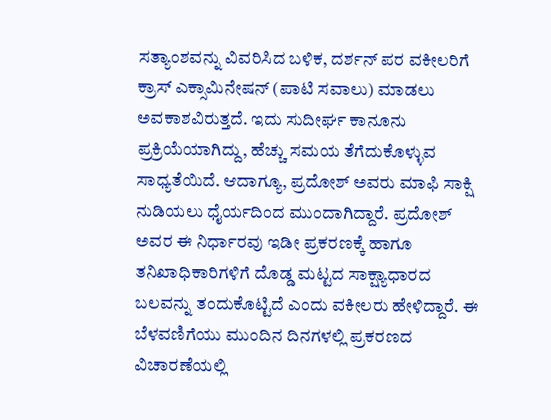ಸತ್ಯಾಂಶವನ್ನು ವಿವರಿಸಿದ ಬಳಿಕ, ದರ್ಶನ್ ಪರ ವಕೀಲರಿಗೆ ಕ್ರಾಸ್ ಎಕ್ಸಾಮಿನೇಷನ್ (ಪಾಟಿ ಸವಾಲು) ಮಾಡಲು ಅವಕಾಶವಿರುತ್ತದೆ. ಇದು ಸುದೀರ್ಘ ಕಾನೂನು ಪ್ರಕ್ರಿಯೆಯಾಗಿದ್ದು, ಹೆಚ್ಚು ಸಮಯ ತೆಗೆದುಕೊಳ್ಳುವ ಸಾಧ್ಯತೆಯಿದೆ. ಆದಾಗ್ಯೂ, ಪ್ರದೋಶ್ ಅವರು ಮಾಫಿ ಸಾಕ್ಷಿ ನುಡಿಯಲು ಧೈರ್ಯದಿಂದ ಮುಂದಾಗಿದ್ದಾರೆ. ಪ್ರದೋಶ್ ಅವರ ಈ ನಿರ್ಧಾರವು ಇಡೀ ಪ್ರಕರಣಕ್ಕೆ ಹಾಗೂ ತನಿಖಾಧಿಕಾರಿಗಳಿಗೆ ದೊಡ್ಡ ಮಟ್ಟದ ಸಾಕ್ಷ್ಯಾಧಾರದ ಬಲವನ್ನು ತಂದುಕೊಟ್ಟಿದೆ ಎಂದು ವಕೀಲರು ಹೇಳಿದ್ದಾರೆ. ಈ ಬೆಳವಣಿಗೆಯು ಮುಂದಿನ ದಿನಗಳಲ್ಲಿ ಪ್ರಕರಣದ ವಿಚಾರಣೆಯಲ್ಲಿ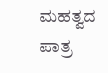ಮಹತ್ವದ ಪಾತ್ರ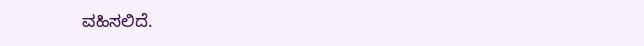ವಹಿಸಲಿದೆ.